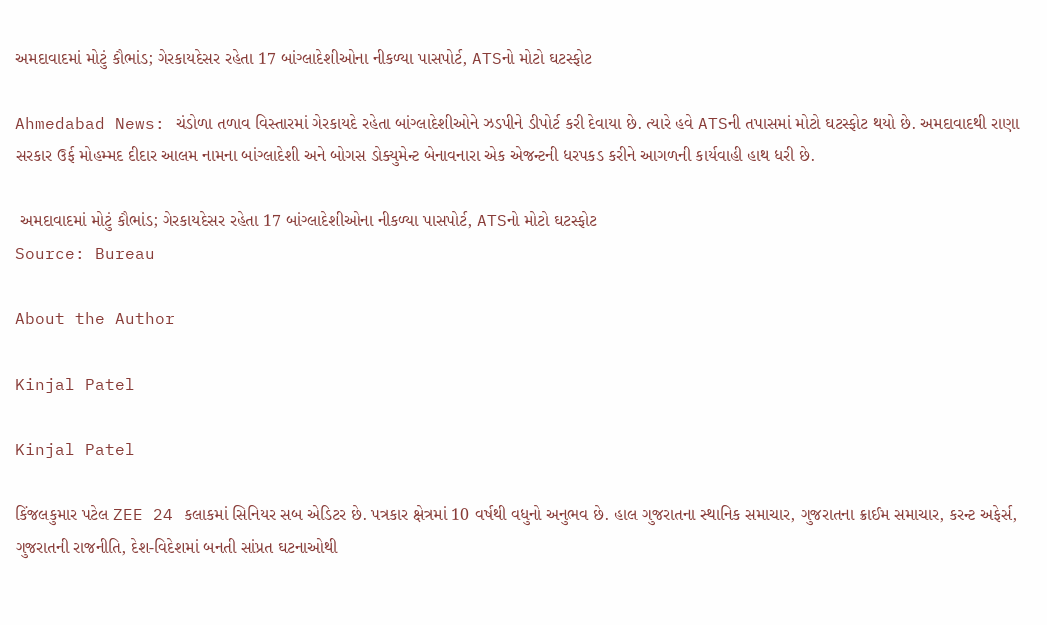અમદાવાદમાં મોટું કૌભાંડ; ગેરકાયદેસર રહેતા 17 બાંગ્લાદેશીઓના નીકળ્યા પાસપોર્ટ, ATSનો મોટો ઘટસ્ફોટ

Ahmedabad News: ચંડોળા તળાવ વિસ્તારમાં ગેરકાયદે રહેતા બાંગ્લાદેશીઓને ઝડપીને ડીપોર્ટ કરી દેવાયા છે. ત્યારે હવે ATSની તપાસમાં મોટો ઘટસ્ફોટ થયો છે. અમદાવાદથી રાણા સરકાર ઉર્ફ મોહમ્મદ દીદાર આલમ નામના બાંગ્લાદેશી અને બોગસ ડોક્યુમેન્ટ બેનાવનારા એક એજન્ટની ધરપકડ કરીને આગળની કાર્યવાહી હાથ ધરી છે.

 અમદાવાદમાં મોટું કૌભાંડ; ગેરકાયદેસર રહેતા 17 બાંગ્લાદેશીઓના નીકળ્યા પાસપોર્ટ, ATSનો મોટો ઘટસ્ફોટ
Source: Bureau

About the Author

Kinjal Patel

Kinjal Patel

કિંજલકુમાર પટેલ ZEE 24 કલાકમાં સિનિયર સબ એડિટર છે. પત્રકાર ક્ષેત્રમાં 10 વર્ષથી વધુનો અનુભવ છે. હાલ ગુજરાતના સ્થાનિક સમાચાર, ગુજરાતના ક્રાઈમ સમાચાર, કરન્ટ અફેર્સ, ગુજરાતની રાજનીતિ, દેશ-વિદેશમાં બનતી સાંપ્રત ઘટનાઓથી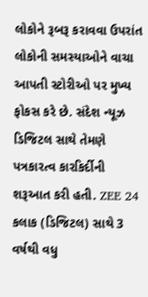લોકોને રૂબરૂ કરાવવા ઉપરાંત લોકોની સમસ્યાઓને વાચા આપતી સ્ટોરીઓ પર મુખ્ય ફોકસ કરે છે. સંદેશ ન્યૂઝ ડિજિટલ સાથે તેમણે પત્રકારત્વ કારકિર્દીની શરૂઆત કરી હતી. ZEE 24 કલાક (ડિજિટલ) સાથે 3 વર્ષથી વધુ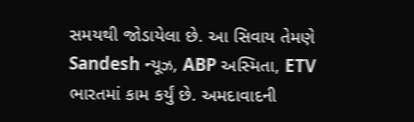સમયથી જોડાયેલા છે. આ સિવાય તેમણે Sandesh ન્યૂઝ, ABP અસ્મિતા, ETV ભારતમાં કામ કર્યું છે. અમદાવાદની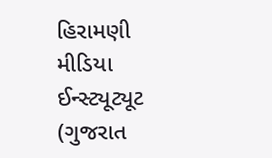હિરામણી મીડિયા ઈન્સ્ટ્યૂટ્યૂટ (ગુજરાત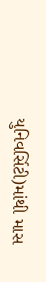યુનિવર્સિટી)માંથી માસ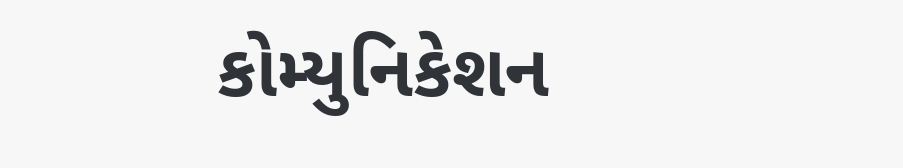કોમ્યુનિકેશન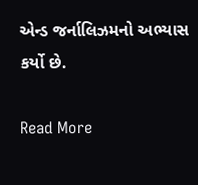એન્ડ જર્નાલિઝમનો અભ્યાસ કર્યો છે.

Read More